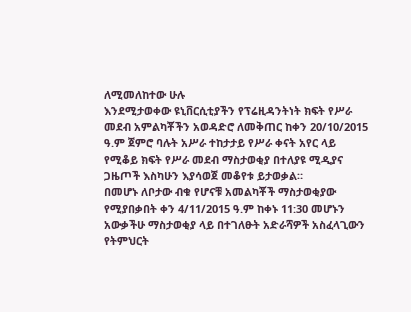ለሚመለከተው ሁሉ
እንደሚታወቀው ዩኒቨርሲቲያችን የፕሬዚዳንትነት ክፍት የሥራ መደብ አምልካቾችን አወዳድሮ ለመቅጠር ከቀን 20/10/2015 ዓ.ም ጀምሮ ባሉት አሥራ ተከታታይ የሥራ ቀናት አየር ላይ የሚቆይ ክፍት የሥራ መደብ ማስታወቂያ በተለያዩ ሚዲያና ጋዜጦች እስካሁን እያሳወጀ መቆየቱ ይታወቃል።
በመሆኑ ለቦታው ብቁ የሆናቹ አመልካቾች ማስታወቂያው የሚያበቃበት ቀን 4/11/2015 ዓ.ም ከቀኑ 11:30 መሆኑን አውቃችሁ ማስታወቂያ ላይ በተገለፁት አድራሻዎች አስፈላጊውን የትምህርት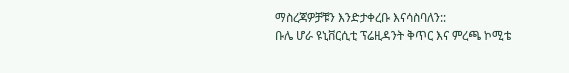ማስረጃዎቻቹን እንድታቀረቡ እናሳስባለን::
ቡሌ ሆራ ዩኒቨርሲቲ ፕሬዚዳንት ቅጥር እና ምረጫ ኮሚቴ